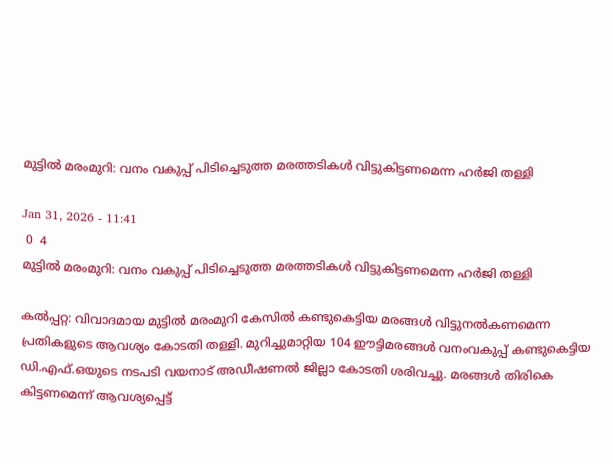മുട്ടില്‍ മരംമുറി: വനം വകുപ്പ് പിടിച്ചെടുത്ത മരത്തടികള്‍ വിട്ടുകിട്ടണമെന്ന ഹര്‍ജി തള്ളി

Jan 31, 2026 - 11:41
 0  4
മുട്ടില്‍ മരംമുറി: വനം വകുപ്പ് പിടിച്ചെടുത്ത മരത്തടികള്‍ വിട്ടുകിട്ടണമെന്ന ഹര്‍ജി തള്ളി

കൽപ്പറ്റ: വിവാദമായ മുട്ടിൽ മരംമുറി കേസിൽ കണ്ടുകെട്ടിയ മരങ്ങൾ വിട്ടുനൽകണമെന്ന പ്രതികളുടെ ആവശ്യം കോടതി തള്ളി. മുറിച്ചുമാറ്റിയ 104 ഈട്ടിമരങ്ങൾ വനംവകുപ്പ് കണ്ടുകെട്ടിയ ഡി.എഫ്.ഒയുടെ നടപടി വയനാട് അഡീഷണൽ ജില്ലാ കോടതി ശരിവച്ചു. മരങ്ങൾ തിരികെ കിട്ടണമെന്ന് ആവശ്യപ്പെട്ട്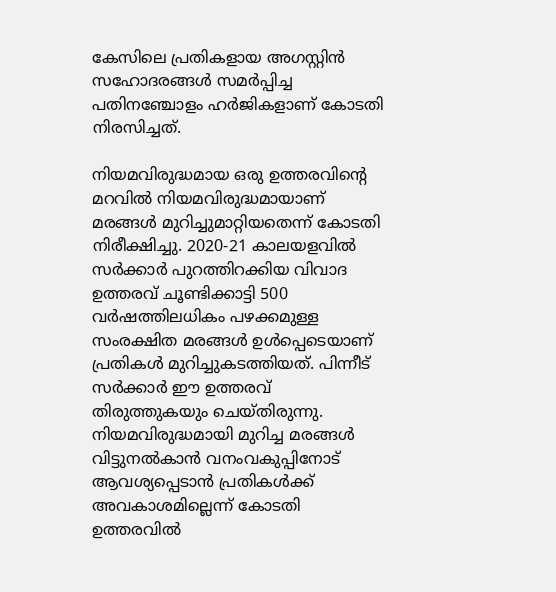കേസിലെ പ്രതികളായ അഗസ്റ്റിൻ സഹോദരങ്ങൾ സമർപ്പിച്ച പതിനഞ്ചോളം ഹർജികളാണ് കോടതി നിരസിച്ചത്.

നിയമവിരുദ്ധമായ ഒരു ഉത്തരവിന്റെ മറവിൽ നിയമവിരുദ്ധമായാണ് മരങ്ങൾ മുറിച്ചുമാറ്റിയതെന്ന് കോടതി നിരീക്ഷിച്ചു. 2020-21 കാലയളവിൽ സർക്കാർ പുറത്തിറക്കിയ വിവാദ ഉത്തരവ് ചൂണ്ടിക്കാട്ടി 500 വർഷത്തിലധികം പഴക്കമുള്ള സംരക്ഷിത മരങ്ങൾ ഉൾപ്പെടെയാണ് പ്രതികൾ മുറിച്ചുകടത്തിയത്. പിന്നീട് സർക്കാർ ഈ ഉത്തരവ് തിരുത്തുകയും ചെയ്തിരുന്നു. നിയമവിരുദ്ധമായി മുറിച്ച മരങ്ങൾ വിട്ടുനൽകാൻ വനംവകുപ്പിനോട് ആവശ്യപ്പെടാൻ പ്രതികൾക്ക് അവകാശമില്ലെന്ന് കോടതി ഉത്തരവിൽ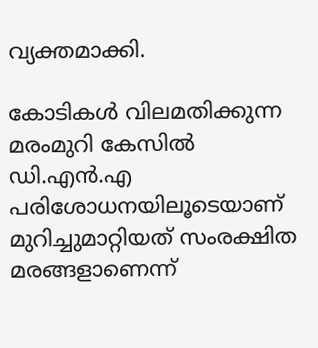വ്യക്തമാക്കി.

കോടികൾ വിലമതിക്കുന്ന മരംമുറി കേസിൽ ഡി.എൻ.എ പരിശോധനയിലൂടെയാണ് മുറിച്ചുമാറ്റിയത് സംരക്ഷിത മരങ്ങളാണെന്ന്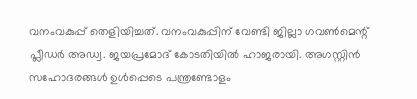വനംവകുപ്പ് തെളിയിച്ചത്. വനംവകുപ്പിന് വേണ്ടി ജില്ലാ ഗവൺമെന്റ് പ്ലീഡർ അഡ്വ. ജയപ്രമോദ് കോടതിയിൽ ഹാജരായി. അഗസ്റ്റിൻ സഹോദരങ്ങൾ ഉൾപ്പെടെ പന്ത്രണ്ടോളം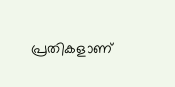പ്രതികളാണ്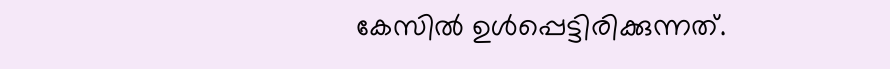കേസിൽ ഉൾപ്പെട്ടിരിക്കുന്നത്.